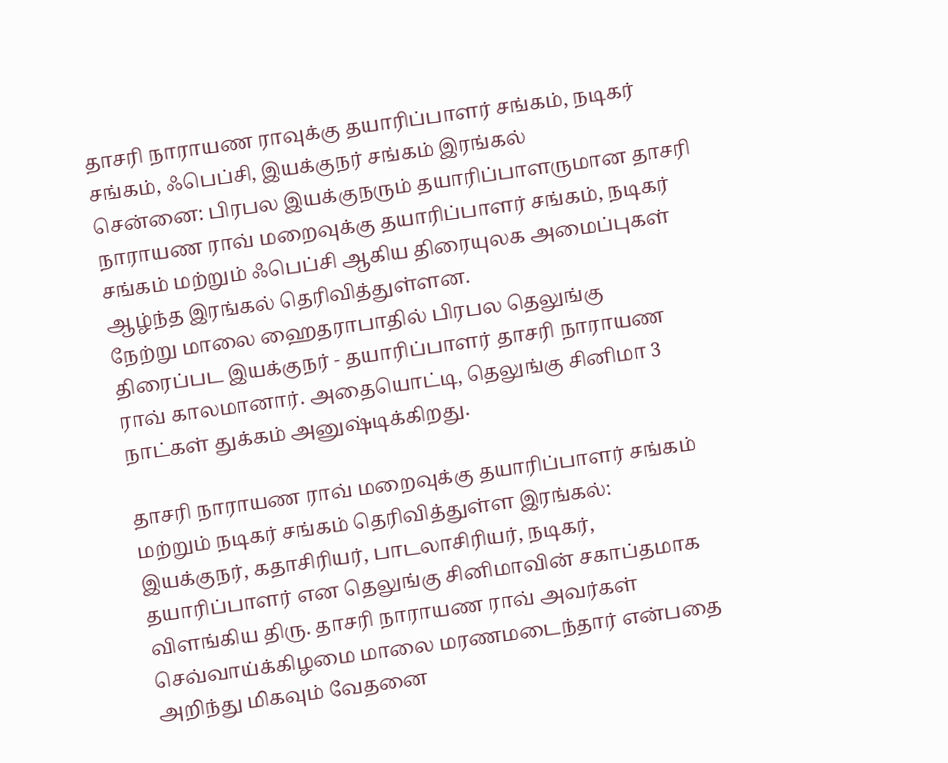தாசரி நாராயண ராவுக்கு தயாரிப்பாளர் சங்கம், நடிகர் சங்கம், ஃபெப்சி, இயக்குநர் சங்கம் இரங்கல்
சென்னை: பிரபல இயக்குநரும் தயாரிப்பாளருமான தாசரி நாராயண ராவ் மறைவுக்கு தயாரிப்பாளர் சங்கம், நடிகர் சங்கம் மற்றும் ஃபெப்சி ஆகிய திரையுலக அமைப்புகள் ஆழ்ந்த இரங்கல் தெரிவித்துள்ளன.
நேற்று மாலை ஹைதராபாதில் பிரபல தெலுங்கு திரைப்பட இயக்குநர் - தயாரிப்பாளர் தாசரி நாராயண ராவ் காலமானார். அதையொட்டி, தெலுங்கு சினிமா 3 நாட்கள் துக்கம் அனுஷ்டிக்கிறது.

தாசரி நாராயண ராவ் மறைவுக்கு தயாரிப்பாளர் சங்கம் மற்றும் நடிகர் சங்கம் தெரிவித்துள்ள இரங்கல்:
இயக்குநர், கதாசிரியர், பாடலாசிரியர், நடிகர், தயாரிப்பாளர் என தெலுங்கு சினிமாவின் சகாப்தமாக விளங்கிய திரு. தாசரி நாராயண ராவ் அவர்கள் செவ்வாய்க்கிழமை மாலை மரணமடைந்தார் என்பதை அறிந்து மிகவும் வேதனை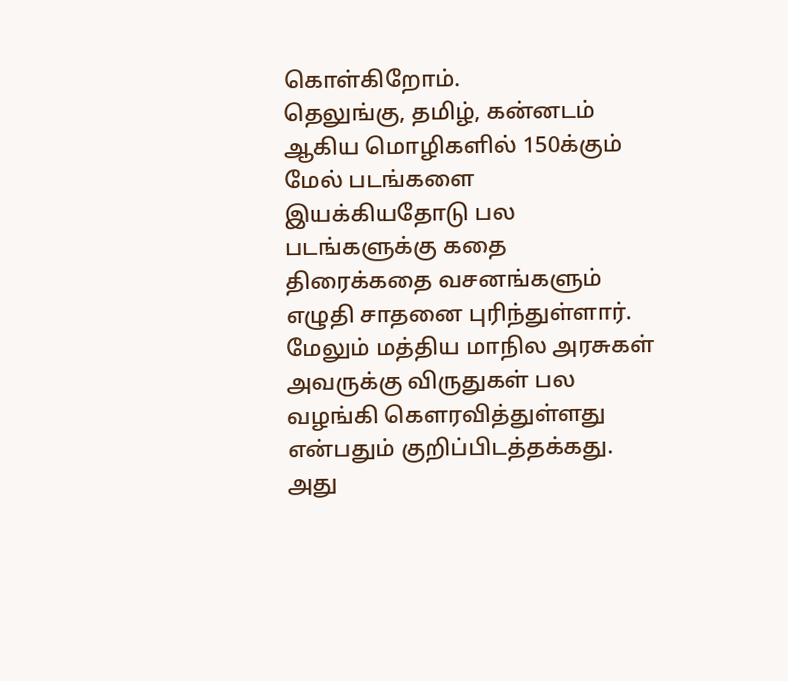கொள்கிறோம்.
தெலுங்கு, தமிழ், கன்னடம் ஆகிய மொழிகளில் 150க்கும் மேல் படங்களை இயக்கியதோடு பல படங்களுக்கு கதை திரைக்கதை வசனங்களும் எழுதி சாதனை புரிந்துள்ளார். மேலும் மத்திய மாநில அரசுகள் அவருக்கு விருதுகள் பல வழங்கி கௌரவித்துள்ளது என்பதும் குறிப்பிடத்தக்கது.
அது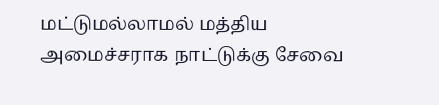மட்டுமல்லாமல் மத்திய அமைச்சராக நாட்டுக்கு சேவை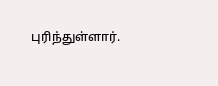புரிந்துள்ளார்.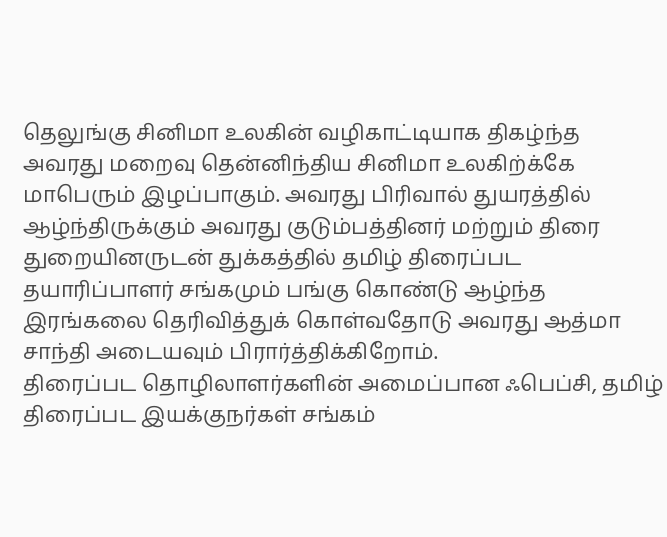தெலுங்கு சினிமா உலகின் வழிகாட்டியாக திகழ்ந்த அவரது மறைவு தென்னிந்திய சினிமா உலகிற்க்கே மாபெரும் இழப்பாகும். அவரது பிரிவால் துயரத்தில் ஆழ்ந்திருக்கும் அவரது குடும்பத்தினர் மற்றும் திரை துறையினருடன் துக்கத்தில் தமிழ் திரைப்பட தயாரிப்பாளர் சங்கமும் பங்கு கொண்டு ஆழ்ந்த இரங்கலை தெரிவித்துக் கொள்வதோடு அவரது ஆத்மா சாந்தி அடையவும் பிரார்த்திக்கிறோம்.
திரைப்பட தொழிலாளர்களின் அமைப்பான ஃபெப்சி, தமிழ் திரைப்பட இயக்குநர்கள் சங்கம்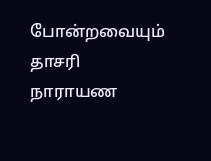போன்றவையும் தாசரி நாராயண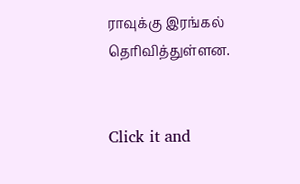ராவுக்கு இரங்கல் தெரிவித்துள்ளன.


Click it and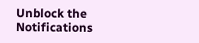Unblock the Notifications